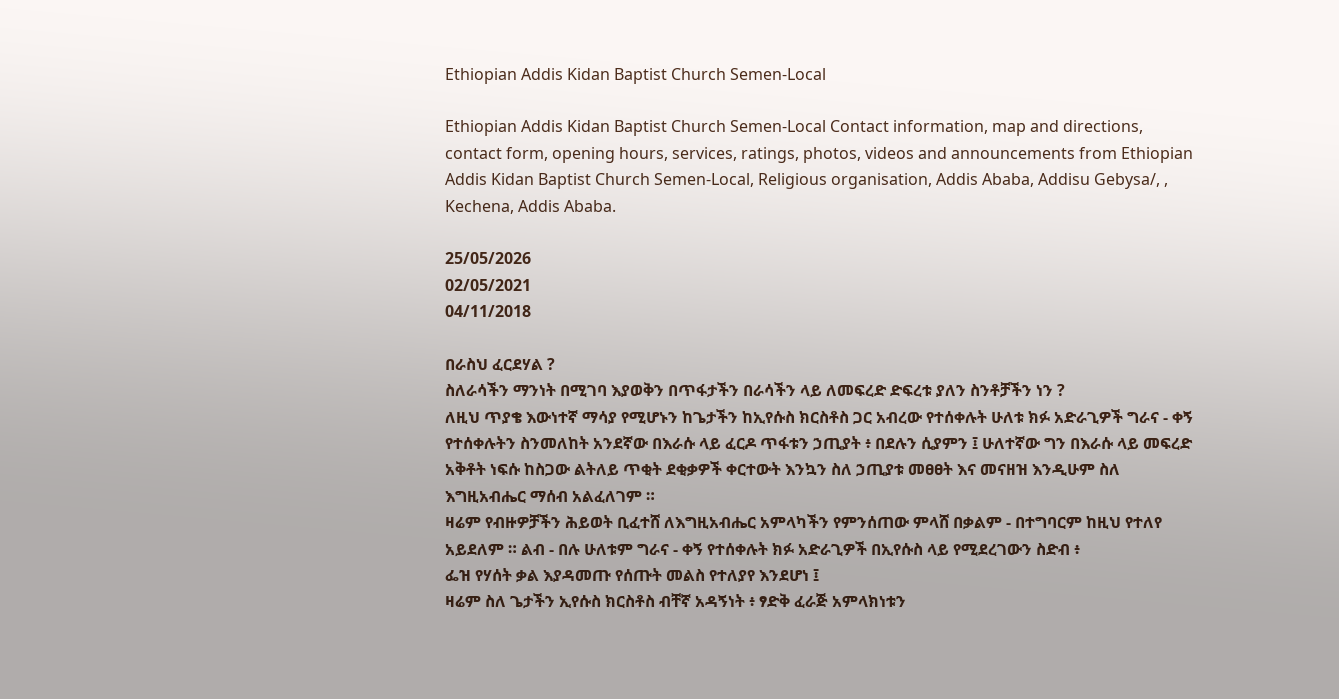Ethiopian Addis Kidan Baptist Church Semen-Local

Ethiopian Addis Kidan Baptist Church Semen-Local Contact information, map and directions, contact form, opening hours, services, ratings, photos, videos and announcements from Ethiopian Addis Kidan Baptist Church Semen-Local, Religious organisation, Addis Ababa, Addisu Gebysa/, , Kechena, Addis Ababa.

25/05/2026
02/05/2021
04/11/2018

በራስህ ፈርደሃል ?
ስለራሳችን ማንነት በሚገባ እያወቅን በጥፋታችን በራሳችን ላይ ለመፍረድ ድፍረቱ ያለን ስንቶቻችን ነን ?
ለዚህ ጥያቄ እውነተኛ ማሳያ የሚሆኑን ከጌታችን ከኢየሱስ ክርስቶስ ጋር አብረው የተሰቀሉት ሁለቱ ክፉ አድራጊዎች ግራና - ቀኝ የተሰቀሉትን ስንመለከት አንደኛው በእራሱ ላይ ፈርዶ ጥፋቱን ኃጢያት ፥ በደሉን ሲያምን ፤ ሁለተኛው ግን በእራሱ ላይ መፍረድ አቅቶት ነፍሱ ከስጋው ልትለይ ጥቂት ደቂቃዎች ቀርተውት እንኳን ስለ ኃጢያቱ መፀፀት እና መናዘዝ እንዲሁም ስለ እግዚአብሔር ማሰብ አልፈለገም ።
ዛሬም የብዙዎቻችን ሕይወት ቢፈተሸ ለእግዚአብሔር አምላካችን የምንሰጠው ምላሸ በቃልም - በተግባርም ከዚህ የተለየ አይደለም ። ልብ - በሉ ሁለቱም ግራና - ቀኝ የተሰቀሉት ክፉ አድራጊዎች በኢየሱስ ላይ የሚደረገውን ስድብ ፥
ፌዝ የሃሰት ቃል እያዳመጡ የሰጡት መልስ የተለያየ እንደሆነ ፤
ዛሬም ስለ ጌታችን ኢየሱስ ክርስቶስ ብቸኛ አዳኝነት ፥ ፃድቅ ፈራጅ አምላክነቱን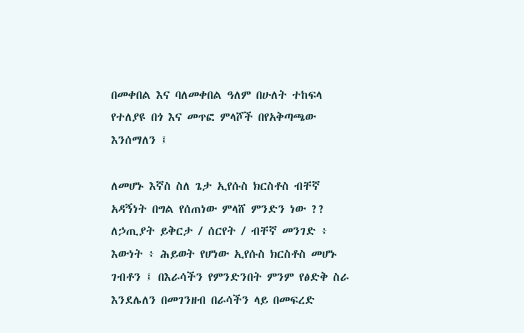በመቀበል እና ባለመቀበል ዓለም በሁለት ተከፍላ የተለያዩ በጎ እና መጥፎ ምላሾች በየአቅጣጫው እንሰማለን ፤

ለመሆኑ እኛስ ስለ ጌታ ኢየሱስ ክርስቶስ ብቸኛ አዳኝነት በግል የሰጠነው ምላሸ ምንድን ነው ??
ለኃጢያት ይቅርታ / ሰርየት / ብቸኛ መንገድ ፥ እውነት ፥ ሕይወት የሆነው ኢየሱስ ክርስቶስ መሆኑ ገብቶን ፤ በእራሳችን የምንድንበት ምንም የፅድቅ ስራ እንደሌለን በመገንዘብ በራሳችን ላይ በመፍረድ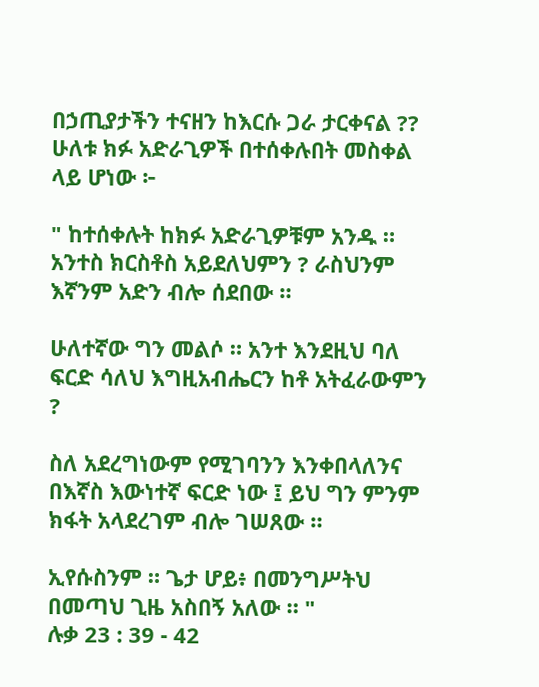በኃጢያታችን ተናዘን ከእርሱ ጋራ ታርቀናል ??
ሁለቱ ክፉ አድራጊዎች በተሰቀሉበት መስቀል ላይ ሆነው ፦

" ከተሰቀሉት ከክፉ አድራጊዎቹም አንዱ ። አንተስ ክርስቶስ አይደለህምን ? ራስህንም እኛንም አድን ብሎ ሰደበው ።

ሁለተኛው ግን መልሶ ። አንተ እንደዚህ ባለ ፍርድ ሳለህ እግዚአብሔርን ከቶ አትፈራውምን ?

ስለ አደረግነውም የሚገባንን እንቀበላለንና በእኛስ እውነተኛ ፍርድ ነው ፤ ይህ ግን ምንም ክፋት አላደረገም ብሎ ገሠጸው ።

ኢየሱስንም ። ጌታ ሆይ፥ በመንግሥትህ
በመጣህ ጊዜ አስበኝ አለው ። "
ሉቃ 23 : 39 - 42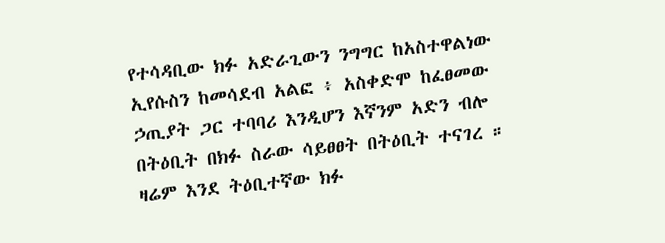የተሳዳቢው ክፉ አድራጊውን ንግግር ከአስተዋልነው ኢየሱስን ከመሳደብ አልፎ ፥ አስቀድሞ ከፈፀመው ኃጢያት ጋር ተባባሪ እንዲሆን እኛንም አድን ብሎ በትዕቢት በክፉ ስራው ሳይፀፀት በትዕቢት ተናገረ ።
ዛሬም እንደ ትዕቢተኛው ክፉ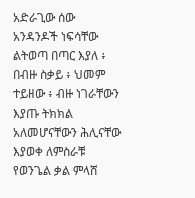አድራጊው ሰው አንዳንዶች ነፍሳቸው ልትወጣ በጣር እያለ ፥ በብዙ ስቃይ ፥ ህመም ተይዘው ፥ ብዙ ነገራቸውን እያጡ ትክክል አለመሆናቸውን ሕሊናቸው እያወቀ ለምስራቹ የወንጌል ቃል ምላሸ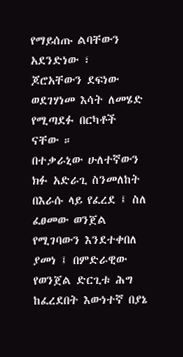የማይሰጡ ልባቸውን አደንድነው ፣ ጆሮአቸውን ደፍነው ወደገሃነመ እሳት ለመሄድ የሚጣደፉ በርካቶች ናቸው ።
በተቃራኒው ሁለተኛውን ክፉ አድራጊ ስንመለከት በእራሱ ላይ የፈረደ ፤ ስለ ፈፀመው ወንጀል የሚገባውን እንደተቀበለ ያመነ ፤ በምድራዊው የወንጀል ድርጊቱ ሕግ ከፈረደበት እውነተኛ በያኔ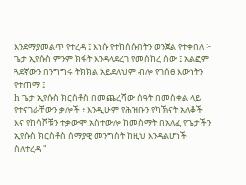እንደማያመልጥ የተረዳ ፤ እነሱ የተከሰሱበትን ወንጀል የተቀበለ ፦
ጌታ ኢየሱስ ምንም ክፋት እንዳላደረገ የመሰከረ ሰው ፤ አልፎም ጓደኛውን በንግግሩ ትክክል አይደለህም ብሎ የገሰፀ እውነትን የተጠማ ፤
h ጌታ ኢየሱስ ክርስቶስ በመጨረሻው ሰዓት በመስቀል ላይ የተናገራቸውን ቃሎች ፥ እንዲሁም የሕዝቡን የካኽናት አለቆች እና የከሳሾቹን ተቃውሞ አስተውሎ ከመስማት በአለፈ የጌታችን ኢየሱስ ክርስቶስ ሰማያዊ መንግስት ከዚህ እንዳልሆነች ስለተረዳ "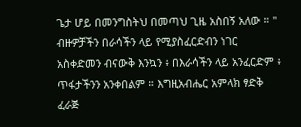ጌታ ሆይ በመንግስትህ በመጣህ ጊዜ አስበኝ አለው ። "
ብዙዎቻችን በራሳችን ላይ የሚያስፈርድብን ነገር አስቀድመን ብናውቅ እንኳን ፥ በእራሳችን ላይ አንፈርድም ፥ ጥፋታችንን አንቀበልም ። እግዚአብሔር አምላክ ፃድቅ ፈራጅ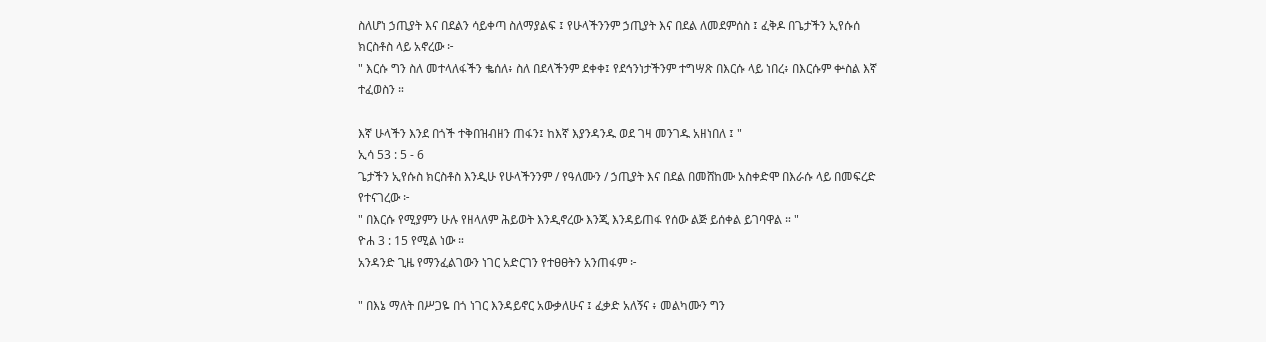ስለሆነ ኃጢያት እና በደልን ሳይቀጣ ስለማያልፍ ፤ የሁላችንንም ኃጢያት እና በደል ለመደምሰስ ፤ ፈቅዶ በጌታችን ኢየሱሰ ክርስቶስ ላይ አኖረው ፦
" እርሱ ግን ስለ መተላለፋችን ቈሰለ፥ ስለ በደላችንም ደቀቀ፤ የደኅንነታችንም ተግሣጽ በእርሱ ላይ ነበረ፥ በእርሱም ቍስል እኛ ተፈወስን ።

እኛ ሁላችን እንደ በጎች ተቅበዝብዘን ጠፋን፤ ከእኛ እያንዳንዱ ወደ ገዛ መንገዱ አዘነበለ ፤ "
ኢሳ 53 : 5 - 6
ጌታችን ኢየሱስ ክርስቶስ እንዲሁ የሁላችንንም / የዓለሙን / ኃጢያት እና በደል በመሸከሙ አስቀድሞ በእራሱ ላይ በመፍረድ የተናገረው ፦
" በእርሱ የሚያምን ሁሉ የዘላለም ሕይወት እንዲኖረው እንጂ እንዳይጠፋ የሰው ልጅ ይሰቀል ይገባዋል ። "
ዮሐ 3 : 15 የሚል ነው ።
አንዳንድ ጊዜ የማንፈልገውን ነገር አድርገን የተፀፀትን አንጠፋም ፦

" በእኔ ማለት በሥጋዬ በጎ ነገር እንዳይኖር አውቃለሁና ፤ ፈቃድ አለኝና ፥ መልካሙን ግን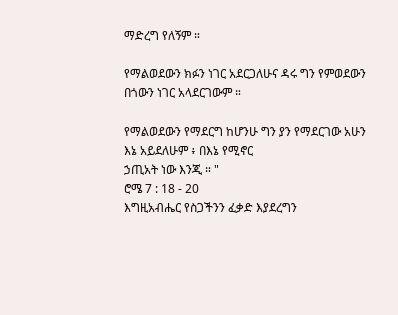ማድረግ የለኝም ።

የማልወደውን ክፉን ነገር አደርጋለሁና ዳሩ ግን የምወደውን በጎውን ነገር አላደርገውም ።

የማልወደውን የማደርግ ከሆንሁ ግን ያን የማደርገው አሁን እኔ አይደለሁም ፥ በእኔ የሚኖር
ኃጢአት ነው እንጂ ። "
ሮሜ 7 : 18 - 20
እግዚአብሔር የስጋችንን ፈቃድ እያደረግን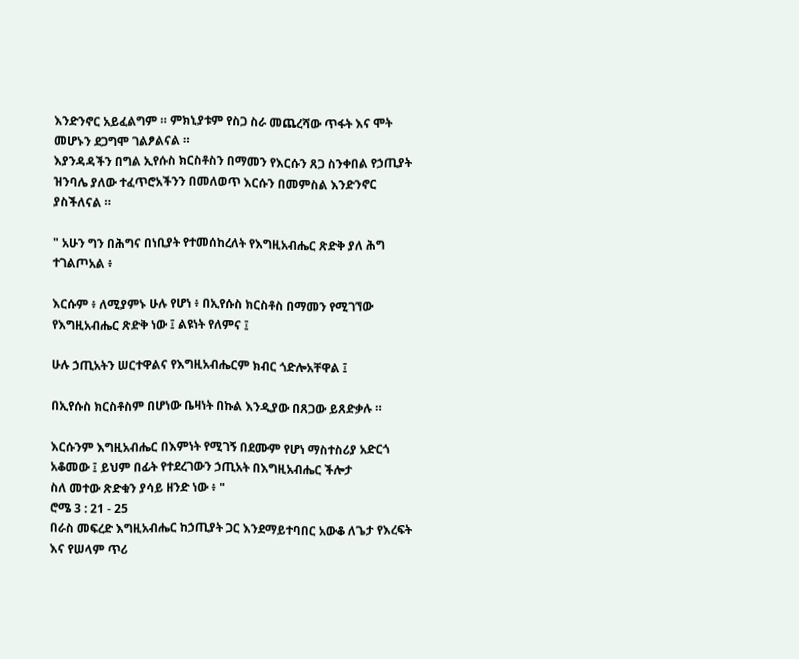እንድንኖር አይፈልግም ። ምክኒያቱም የስጋ ስራ መጨረሻው ጥፋት እና ሞት መሆኑን ደጋግሞ ገልፆልናል ።
እያንዳዳችን በግል ኢየሱስ ክርስቶስን በማመን የእርሱን ጸጋ ስንቀበል የኃጢያት ዝንባሌ ያለው ተፈጥሮአችንን በመለወጥ እርሱን በመምስል እንድንኖር ያስችለናል ።

" አሁን ግን በሕግና በነቢያት የተመሰከረለት የእግዚአብሔር ጽድቅ ያለ ሕግ ተገልጦአል ፥

እርሱም ፥ ለሚያምኑ ሁሉ የሆነ ፥ በኢየሱስ ክርስቶስ በማመን የሚገኘው የእግዚአብሔር ጽድቅ ነው ፤ ልዩነት የለምና ፤

ሁሉ ኃጢአትን ሠርተዋልና የእግዚአብሔርም ክብር ጎድሎአቸዋል ፤

በኢየሱስ ክርስቶስም በሆነው ቤዛነት በኩል እንዲያው በጸጋው ይጸድቃሉ ።

እርሱንም እግዚአብሔር በእምነት የሚገኝ በደሙም የሆነ ማስተስሪያ አድርጎ አቆመው ፤ ይህም በፊት የተደረገውን ኃጢአት በእግዚአብሔር ችሎታ
ስለ መተው ጽድቁን ያሳይ ዘንድ ነው ፥ "
ሮሜ 3 : 21 - 25
በራስ መፍረድ እግዚአብሔር ከኃጢያት ጋር እንደማይተባበር አውቆ ለጌታ የእረፍት እና የሠላም ጥሪ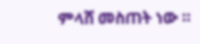ምላሸ መስጠት ነው ።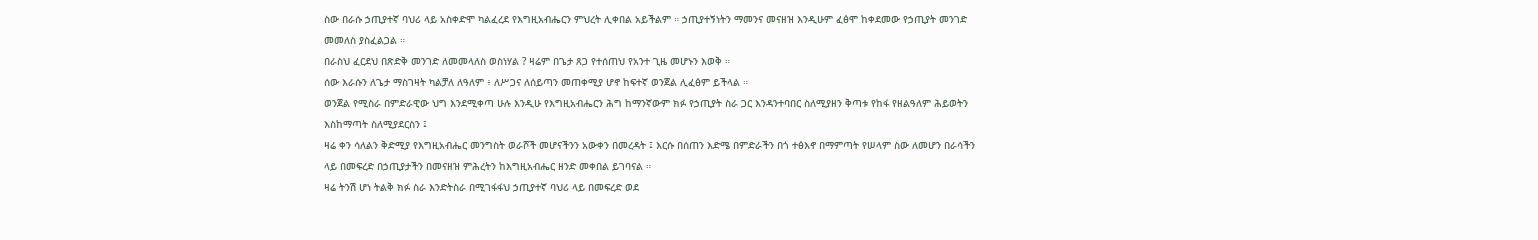ስው በራሱ ኃጢያተኛ ባህሪ ላይ አስቀድሞ ካልፈረደ የእግዚአብሔርን ምህረት ሊቀበል አይችልም ። ኃጢያተኝነትን ማመንና መናዘዝ እንዲሁም ፈፅሞ ከቀደመው የኃጢያት መንገድ መመለስ ያስፈልጋል ።
በራስህ ፈርደህ በጽድቅ መንገድ ለመመላለስ ወስነሃል ? ዛሬም በጌታ ጸጋ የተሰጠህ የአንተ ጊዜ መሆኑን እወቅ ።
ሰው እራሱን ለጌታ ማስገዛት ካልቻለ ለዓለም ፥ ለሥጋና ለሰይጣን መጠቀሚያ ሆኖ ከፍተኛ ወንጀል ሊፈፅም ይችላል ።
ወንጀል የሚስራ በምድራዊው ህግ እንደሚቀጣ ሁሉ እንዲሁ የእግዚአብሔርን ሕግ ከማንኛውም ክፉ የኃጢያት ስራ ጋር እንዳንተባበር ስለሚያዘን ቅጣቱ የከፋ የዘልዓለም ሕይወትን እስከማጣት ስለሚያደርስን ፤
ዛሬ ቀን ሳለልን ቅድሚያ የእግዚአብሔር መንግስት ወራሾች መሆናችንን አውቀን በመረዳት ፤ እርሱ በሰጠን እድሜ በምድራችን በጎ ተፅእኖ በማምጣት የሠላም ስው ለመሆን በራሳችን ላይ በመፍረድ በኃጢያታችን በመናዘዝ ምሕረትን ከእግዚአብሔር ዘንድ መቀበል ይገባናል ።
ዛሬ ትንሽ ሆነ ትልቅ ክፉ ስራ እንድትስራ በሚገፋፋህ ኃጢያተኛ ባህሪ ላይ በመፍረድ ወደ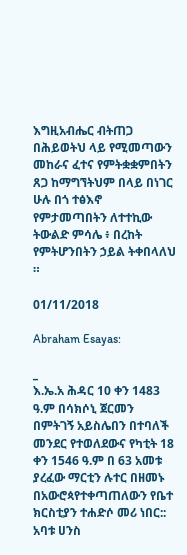እግዚአብሔር ብትጠጋ በሕይወትህ ላይ የሚመጣውን መከራና ፈተና የምትቋቋምበትን ጸጋ ከማግኘትህም በላይ በነገር ሁሉ በጎ ተፅእኖ የምታመጣበትን ለተተኪው ትውልድ ምሳሌ ፥ በረከት የምትሆንበትን ኃይል ትቀበላለህ ።

01/11/2018

Abraham Esayas:

_
እ.ኤ.አ ሕዳር 10 ቀን 1483 ዓ.ም በሳክሶኒ ጀርመን በምትገኝ አይስሌበን በተባለች መንደር የተወለደውና የካቲት 18 ቀን 1546 ዓ.ም በ 63 አመቱ ያረፈው ማርቲን ሉተር በዘመኑ በአውሮጳየተቀጣጠለውን የቤተ ክርስቲያን ተሐድሶ መሪ ነበር:: አባቱ ሀንስ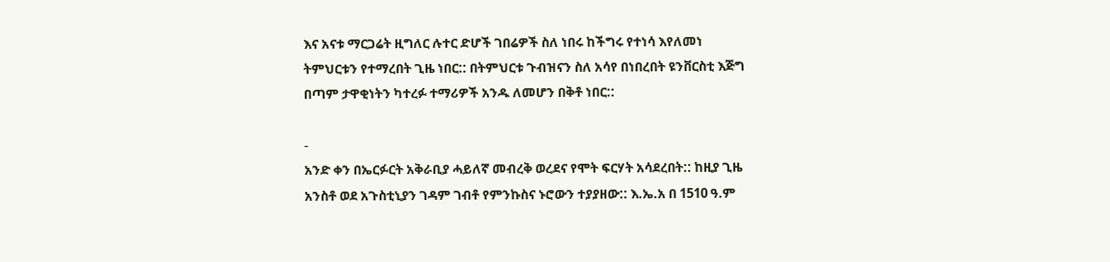እና አናቱ ማርጋሬት ዚግለር ሉተር ድሆች ገበሬዎች ስለ ነበሩ ከችግሩ የተነሳ እየለመነ ትምህርቱን የተማረበት ጊዜ ነበር:: በትምህርቱ ጉብዝናን ስለ አሳየ በነበረበት ዩንቨርስቲ እጅግ በጣም ታዋቂነትን ካተረፉ ተማሪዎች አንዱ ለመሆን በቅቶ ነበር::

-
አንድ ቀን በኤርፉርት አቅራቢያ ሓይለኛ መብረቅ ወረደና የሞት ፍርሃት አሳደረበት:: ከዚያ ጊዜ አንስቶ ወደ አጉስቲኒያን ገዳም ገብቶ የምንኩስና ኑሮውን ተያያዘው:: እ.ኤ.አ በ 1510 ዓ.ም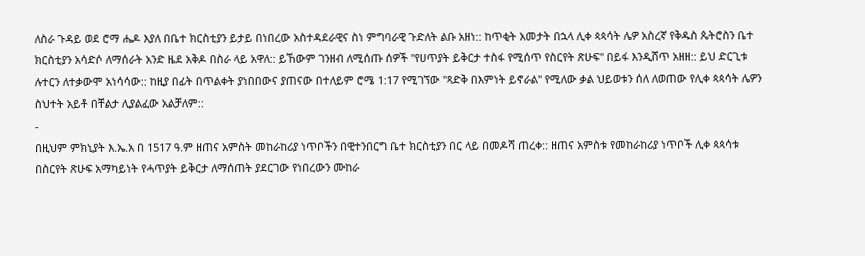ለስራ ጉዳይ ወደ ሮማ ሔዶ እያለ በቤተ ክርስቲያን ይታይ በነበረው አስተዳደራዊና ስነ ምግባራዊ ጉድለት ልቡ አዘነ:: ከጥቂት አመታት በኋላ ሊቀ ጳጳሳት ሌዎ አስረኛ የቅዱስ ጴትሮስን ቤተ ክርስቲያን አሳድሶ ለማሰራት አንድ ዜደ አቅዶ በስራ ላይ አዋለ:: ይኸውም ገንዘብ ለሚሰጡ ሰዎች "የሀጥያት ይቅርታ ተስፋ የሚሰጥ የስርየት ጽሁፍ" በይፋ እንዲሸጥ አዘዘ:: ይህ ድርጊቱ ሉተርን ለተቃውሞ አነሳሳው:: ከዚያ በፊት በጥልቀት ያነበበውና ያጠናው በተለይም ሮሜ 1:17 የሚገኘው "ጻድቅ በእምነት ይኖራል" የሚለው ቃል ህይወቱን ሰለ ለወጠው የሊቀ ጳጳሳት ሌዎን ስህተት አይቶ በቸልታ ሊያልፈው አልቻለም::
-
በዚህም ምክኒያት እ.ኤ.አ በ 1517 ዓ.ም ዘጠና አምስት መከራከሪያ ነጥቦችን በዊተንበርግ ቤተ ክርስቲያን በር ላይ በመዶሻ ጠረቀ:: ዘጠና አምስቱ የመከራከሪያ ነጥቦች ሊቀ ጳጳሳቱ በስርየት ጽሁፍ አማካይነት የሓጥያት ይቅርታ ለማሰጠት ያደርገው የነበረውን ሙከራ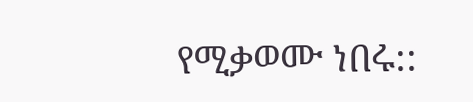የሚቃወሙ ነበሩ::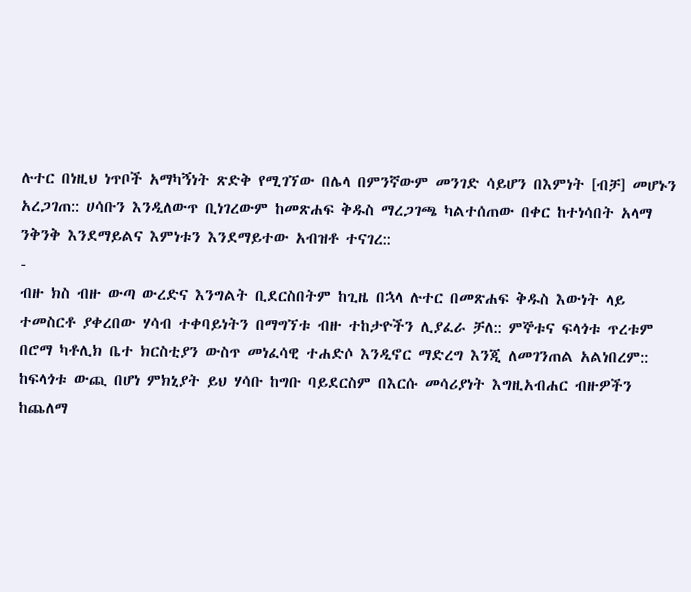ሉተር በነዚህ ነጥቦች አማካኝነት ጽድቅ የሚገኘው በሌላ በምንኛውም መንገድ ሳይሆን በእምነት [ብቻ] መሆኑን አረጋገጠ:: ሀሳቡን እንዲለውጥ ቢነገረውም ከመጽሐፍ ቅዱስ ማረጋገጫ ካልተሰጠው በቀር ከተነሳበት አላማ ንቅንቅ እንደማይልና እምነቱን እንደማይተው አብዝቶ ተናገረ::
-
ብዙ ክስ ብዙ ውጣ ውረድና እንግልት ቢደርስበትም ከጊዜ በኋላ ሉተር በመጽሐፍ ቅዱስ እውነት ላይ ተመስርቶ ያቀረበው ሃሳብ ተቀባይነትን በማግኘቱ ብዙ ተከታዮችን ሊያፈራ ቻለ:: ምኞቱና ፍላጎቱ ጥረቱም በሮማ ካቶሊክ ቤተ ክርስቲያን ውስጥ መነፈሳዊ ተሐድሶ እንዲኖር ማድረግ እንጂ ለመገንጠል አልነበረም:: ከፍላጎቱ ውጪ በሆነ ምክኒያት ይህ ሃሳቡ ከግቡ ባይደርስም በእርሱ መሳሪያነት እግዚአብሐር ብዙዎችን ከጨለማ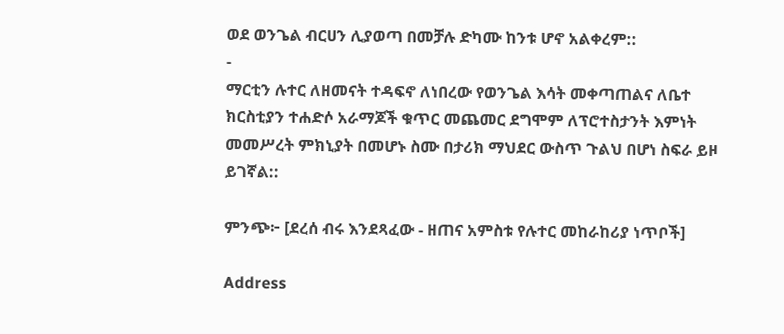ወደ ወንጌል ብርሀን ሊያወጣ በመቻሉ ድካሙ ከንቱ ሆኖ አልቀረም::
-
ማርቲን ሉተር ለዘመናት ተዳፍኖ ለነበረው የወንጌል እሳት መቀጣጠልና ለቤተ ክርስቲያን ተሐድሶ አራማጆች ቁጥር መጨመር ደግሞም ለፕሮተስታንት እምነት መመሥረት ምክኒያት በመሆኑ ስሙ በታሪክ ማህደር ውስጥ ጉልህ በሆነ ስፍራ ይዞ ይገኛል::

ምንጭ፦ [ደረሰ ብሩ እንደጻፈው - ዘጠና አምስቱ የሉተር መከራከሪያ ነጥቦች]

Address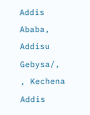Addis Ababa, Addisu Gebysa/, , Kechena
Addis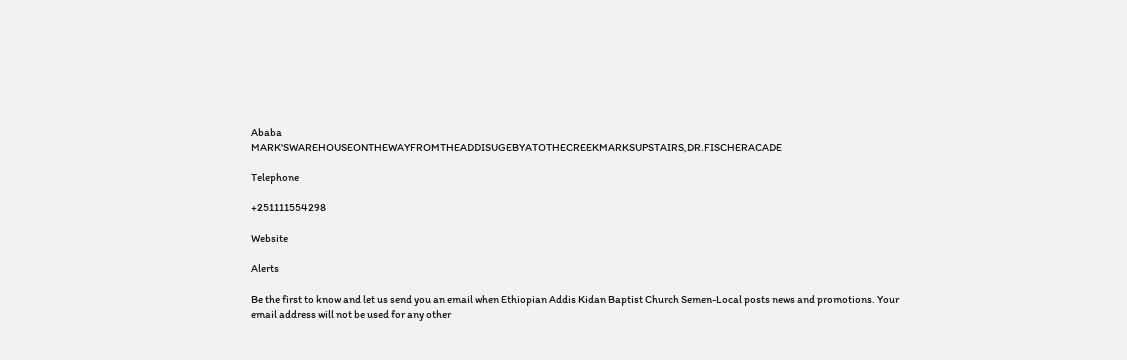Ababa
MARK'SWAREHOUSEONTHEWAYFROMTHEADDISUGEBYATOTHECREEKMARKSUPSTAIRS,DR.FISCHERACADE

Telephone

+251111554298

Website

Alerts

Be the first to know and let us send you an email when Ethiopian Addis Kidan Baptist Church Semen-Local posts news and promotions. Your email address will not be used for any other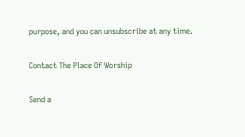purpose, and you can unsubscribe at any time.

Contact The Place Of Worship

Send a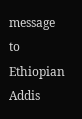message to Ethiopian Addis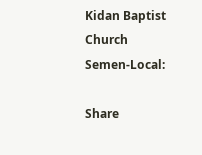Kidan Baptist Church Semen-Local:

Share